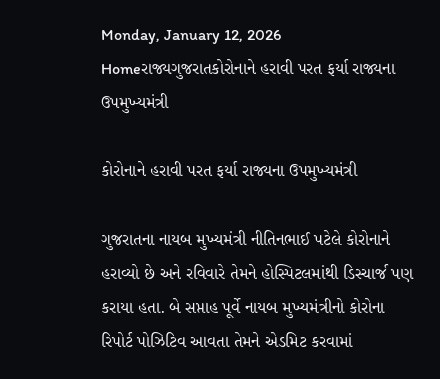Monday, January 12, 2026
Homeરાજ્યગુજરાતકોરોનાને હરાવી પરત ફર્યા રાજ્યના ઉપમુખ્યમંત્રી

કોરોનાને હરાવી પરત ફર્યા રાજ્યના ઉપમુખ્યમંત્રી

ગુજરાતના નાયબ મુખ્યમંત્રી નીતિનભાઈ પટેલે કોરોનાને હરાવ્યો છે અને રવિવારે તેમને હોસ્પિટલમાંથી ડિસ્ચાર્જ પણ કરાયા હતા. બે સપ્તાહ પૂર્વે નાયબ મુખ્યમંત્રીનો કોરોના રિપોર્ટ પોઝિટિવ આવતા તેમને એડમિટ કરવામાં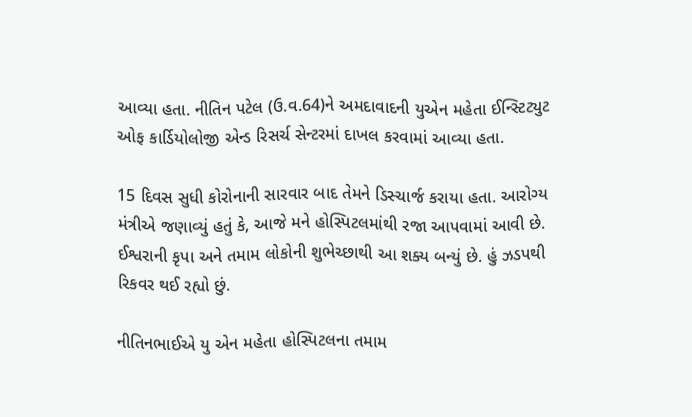આવ્યા હતા. નીતિન પટેલ (ઉ.વ.64)ને અમદાવાદની યુએન મહેતા ઈન્સ્ટિટ્યુટ ઓફ કાર્ડિયોલોજી એન્ડ રિસર્ચ સેન્ટરમાં દાખલ કરવામાં આવ્યા હતા.

15 દિવસ સુધી કોરોનાની સારવાર બાદ તેમને ડિસ્ચાર્જ કરાયા હતા. આરોગ્ય મંત્રીએ જણાવ્યું હતું કે, આજે મને હોસ્પિટલમાંથી રજા આપવામાં આવી છે. ઈશ્વરાની કૃપા અને તમામ લોકોની શુભેચ્છાથી આ શક્ય બન્યું છે. હું ઝડપથી રિકવર થઈ રહ્યો છું.

નીતિનભાઈએ યુ એન મહેતા હોસ્પિટલના તમામ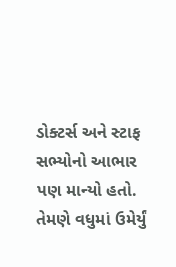ડોક્ટર્સ અને સ્ટાફ સભ્યોનો આભાર પણ માન્યો હતો. તેમણે વધુમાં ઉમેર્યું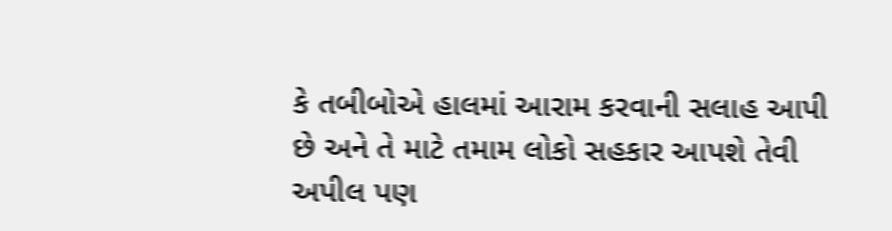કે તબીબોએ હાલમાં આરામ કરવાની સલાહ આપી છે અને તે માટે તમામ લોકો સહકાર આપશે તેવી અપીલ પણ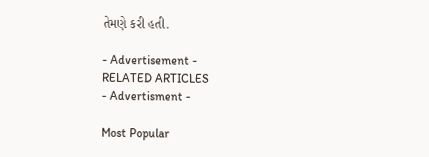તેમણે કરી હતી.

- Advertisement -
RELATED ARTICLES
- Advertisment -

Most Popular